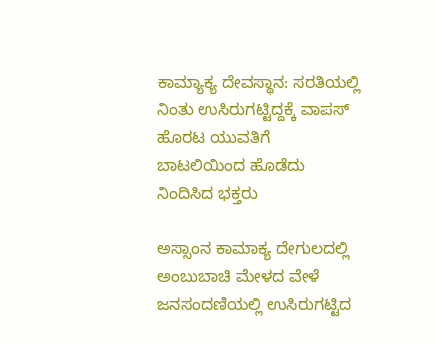ಕಾಮ್ಯಾಕ್ಯ ದೇವಸ್ಥಾನ: ಸರತಿಯಲ್ಲಿ ನಿಂತು ಉಸಿರುಗಟ್ಟಿದ್ದಕ್ಕೆ ವಾಪಸ್ ಹೊರಟ ಯುವತಿಗೆ ಬಾಟಲಿಯಿಂದ ಹೊಡೆದು ನಿಂದಿಸಿದ ಭಕ್ತರು

ಅಸ್ಸಾಂನ ಕಾಮಾಕ್ಯ ದೇಗುಲದಲ್ಲಿ ಅಂಬುಬಾಚಿ ಮೇಳದ ವೇಳೆ ಜನಸಂದಣಿಯಲ್ಲಿ ಉಸಿರುಗಟ್ಟಿದ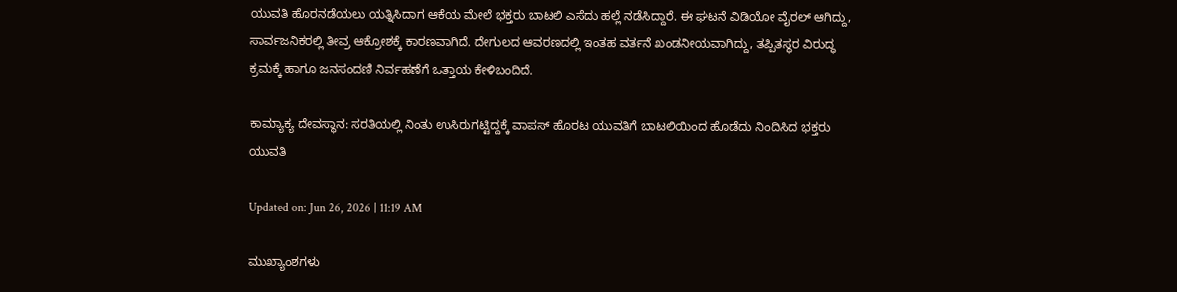ಯುವತಿ ಹೊರನಡೆಯಲು ಯತ್ನಿಸಿದಾಗ ಆಕೆಯ ಮೇಲೆ ಭಕ್ತರು ಬಾಟಲಿ ಎಸೆದು ಹಲ್ಲೆ ನಡೆಸಿದ್ದಾರೆ. ಈ ಘಟನೆ ವಿಡಿಯೋ ವೈರಲ್ ಆಗಿದ್ದು, ಸಾರ್ವಜನಿಕರಲ್ಲಿ ತೀವ್ರ ಆಕ್ರೋಶಕ್ಕೆ ಕಾರಣವಾಗಿದೆ. ದೇಗುಲದ ಆವರಣದಲ್ಲಿ ಇಂತಹ ವರ್ತನೆ ಖಂಡನೀಯವಾಗಿದ್ದು, ತಪ್ಪಿತಸ್ಥರ ವಿರುದ್ಧ ಕ್ರಮಕ್ಕೆ ಹಾಗೂ ಜನಸಂದಣಿ ನಿರ್ವಹಣೆಗೆ ಒತ್ತಾಯ ಕೇಳಿಬಂದಿದೆ.

ಕಾಮ್ಯಾಕ್ಯ ದೇವಸ್ಥಾನ: ಸರತಿಯಲ್ಲಿ ನಿಂತು ಉಸಿರುಗಟ್ಟಿದ್ದಕ್ಕೆ ವಾಪಸ್ ಹೊರಟ ಯುವತಿಗೆ ಬಾಟಲಿಯಿಂದ ಹೊಡೆದು ನಿಂದಿಸಿದ ಭಕ್ತರು
ಯುವತಿ

Updated on: Jun 26, 2026 | 11:19 AM

ಮುಖ್ಯಾಂಶಗಳು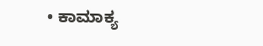• ಕಾಮಾಕ್ಯ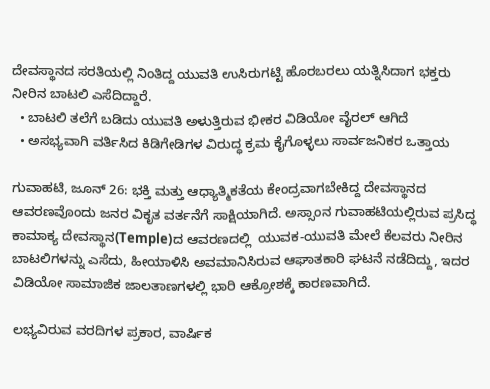ದೇವಸ್ಥಾನದ ಸರತಿಯಲ್ಲಿ ನಿಂತಿದ್ದ ಯುವತಿ ಉಸಿರುಗಟ್ಟಿ ಹೊರಬರಲು ಯತ್ನಿಸಿದಾಗ ಭಕ್ತರು ನೀರಿನ ಬಾಟಲಿ ಎಸೆದಿದ್ದಾರೆ.
  • ಬಾಟಲಿ ತಲೆಗೆ ಬಡಿದು ಯುವತಿ ಅಳುತ್ತಿರುವ ಭೀಕರ ವಿಡಿಯೋ ವೈರಲ್ ಆಗಿದೆ
  • ಅಸಭ್ಯವಾಗಿ ವರ್ತಿಸಿದ ಕಿಡಿಗೇಡಿಗಳ ವಿರುದ್ಧ ಕ್ರಮ ಕೈಗೊಳ್ಳಲು ಸಾರ್ವಜನಿಕರ ಒತ್ತಾಯ

ಗುವಾಹಟಿ, ಜೂನ್ 26: ಭಕ್ತಿ ಮತ್ತು ಆಧ್ಯಾತ್ಮಿಕತೆಯ ಕೇಂದ್ರವಾಗಬೇಕಿದ್ದ ದೇವಸ್ಥಾನದ ಆವರಣವೊಂದು ಜನರ ವಿಕೃತ ವರ್ತನೆಗೆ ಸಾಕ್ಷಿಯಾಗಿದೆ. ಅಸ್ಸಾಂನ ಗುವಾಹಟಿಯಲ್ಲಿರುವ ಪ್ರಸಿದ್ಧ ಕಾಮಾಕ್ಯ ದೇವಸ್ಥಾನ(Temple)ದ ಆವರಣದಲ್ಲಿ  ಯುವಕ-ಯುವತಿ ಮೇಲೆ ಕೆಲವರು ನೀರಿನ ಬಾಟಲಿಗಳನ್ನು ಎಸೆದು, ಹೀಯಾಳಿಸಿ ಅವಮಾನಿಸಿರುವ ಆಘಾತಕಾರಿ ಘಟನೆ ನಡೆದಿದ್ದು, ಇದರ ವಿಡಿಯೋ ಸಾಮಾಜಿಕ ಜಾಲತಾಣಗಳಲ್ಲಿ ಭಾರಿ ಆಕ್ರೋಶಕ್ಕೆ ಕಾರಣವಾಗಿದೆ.

ಲಭ್ಯವಿರುವ ವರದಿಗಳ ಪ್ರಕಾರ, ವಾರ್ಷಿಕ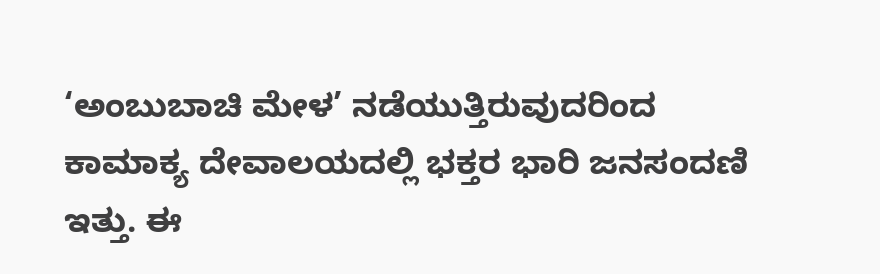‘ಅಂಬುಬಾಚಿ ಮೇಳ’ ನಡೆಯುತ್ತಿರುವುದರಿಂದ ಕಾಮಾಕ್ಯ ದೇವಾಲಯದಲ್ಲಿ ಭಕ್ತರ ಭಾರಿ ಜನಸಂದಣಿ ಇತ್ತು. ಈ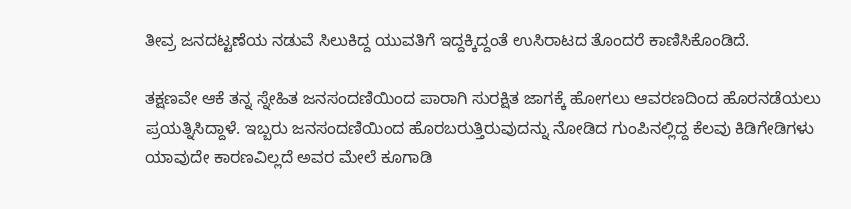ತೀವ್ರ ಜನದಟ್ಟಣೆಯ ನಡುವೆ ಸಿಲುಕಿದ್ದ ಯುವತಿಗೆ ಇದ್ದಕ್ಕಿದ್ದಂತೆ ಉಸಿರಾಟದ ತೊಂದರೆ ಕಾಣಿಸಿಕೊಂಡಿದೆ.

ತಕ್ಷಣವೇ ಆಕೆ ತನ್ನ ಸ್ನೇಹಿತ ಜನಸಂದಣಿಯಿಂದ ಪಾರಾಗಿ ಸುರಕ್ಷಿತ ಜಾಗಕ್ಕೆ ಹೋಗಲು ಆವರಣದಿಂದ ಹೊರನಡೆಯಲು ಪ್ರಯತ್ನಿಸಿದ್ದಾಳೆ. ಇಬ್ಬರು ಜನಸಂದಣಿಯಿಂದ ಹೊರಬರುತ್ತಿರುವುದನ್ನು ನೋಡಿದ ಗುಂಪಿನಲ್ಲಿದ್ದ ಕೆಲವು ಕಿಡಿಗೇಡಿಗಳು ಯಾವುದೇ ಕಾರಣವಿಲ್ಲದೆ ಅವರ ಮೇಲೆ ಕೂಗಾಡಿ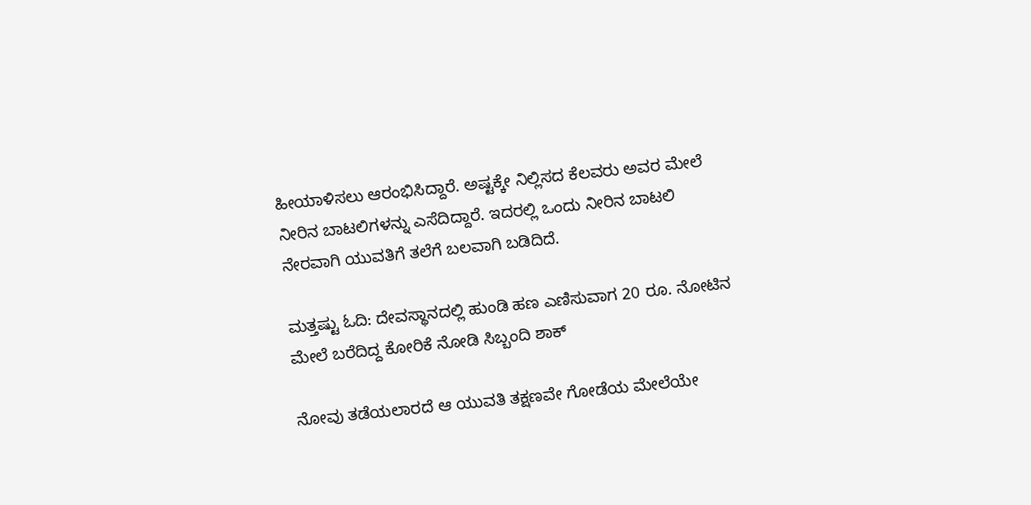ಹೀಯಾಳಿಸಲು ಆರಂಭಿಸಿದ್ದಾರೆ. ಅಷ್ಟಕ್ಕೇ ನಿಲ್ಲಿಸದ ಕೆಲವರು ಅವರ ಮೇಲೆ ನೀರಿನ ಬಾಟಲಿಗಳನ್ನು ಎಸೆದಿದ್ದಾರೆ. ಇದರಲ್ಲಿ ಒಂದು ನೀರಿನ ಬಾಟಲಿ ನೇರವಾಗಿ ಯುವತಿಗೆ ತಲೆಗೆ ಬಲವಾಗಿ ಬಡಿದಿದೆ.

ಮತ್ತಷ್ಟು ಓದಿ: ದೇವಸ್ಥಾನದಲ್ಲಿ ಹುಂಡಿ ಹಣ ಎಣಿಸುವಾಗ 20 ರೂ. ನೋಟಿನ ಮೇಲೆ ಬರೆದಿದ್ದ ಕೋರಿಕೆ ನೋಡಿ ಸಿಬ್ಬಂದಿ ಶಾಕ್

ನೋವು ತಡೆಯಲಾರದೆ ಆ ಯುವತಿ ತಕ್ಷಣವೇ ಗೋಡೆಯ ಮೇಲೆಯೇ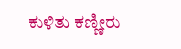ಕುಳಿತು ಕಣ್ಣೀರು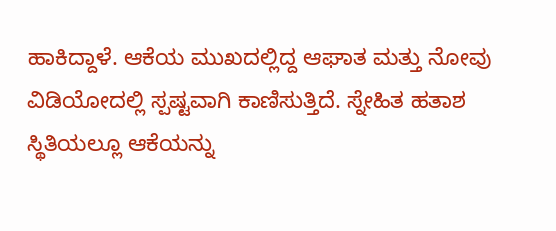ಹಾಕಿದ್ದಾಳೆ. ಆಕೆಯ ಮುಖದಲ್ಲಿದ್ದ ಆಘಾತ ಮತ್ತು ನೋವು ವಿಡಿಯೋದಲ್ಲಿ ಸ್ಪಷ್ಟವಾಗಿ ಕಾಣಿಸುತ್ತಿದೆ. ಸ್ನೇಹಿತ ಹತಾಶ ಸ್ಥಿತಿಯಲ್ಲೂ ಆಕೆಯನ್ನು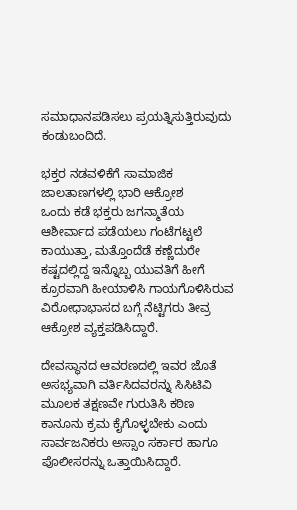ಸಮಾಧಾನಪಡಿಸಲು ಪ್ರಯತ್ನಿಸುತ್ತಿರುವುದು ಕಂಡುಬಂದಿದೆ.

ಭಕ್ತರ ನಡವಳಿಕೆಗೆ ಸಾಮಾಜಿಕ ಜಾಲತಾಣಗಳಲ್ಲಿ ಭಾರಿ ಆಕ್ರೋಶ
ಒಂದು ಕಡೆ ಭಕ್ತರು ಜಗನ್ಮಾತೆಯ ಆಶೀರ್ವಾದ ಪಡೆಯಲು ಗಂಟೆಗಟ್ಟಲೆ ಕಾಯುತ್ತಾ, ಮತ್ತೊಂದೆಡೆ ಕಣ್ಣೆದುರೇ ಕಷ್ಟದಲ್ಲಿದ್ದ ಇನ್ನೊಬ್ಬ ಯುವತಿಗೆ ಹೀಗೆ ಕ್ರೂರವಾಗಿ ಹೀಯಾಳಿಸಿ ಗಾಯಗೊಳಿಸಿರುವ ವಿರೋಧಾಭಾಸದ ಬಗ್ಗೆ ನೆಟ್ಟಿಗರು ತೀವ್ರ ಆಕ್ರೋಶ ವ್ಯಕ್ತಪಡಿಸಿದ್ದಾರೆ.

ದೇವಸ್ಥಾನದ ಆವರಣದಲ್ಲಿ ಇವರ ಜೊತೆ ಅಸಭ್ಯವಾಗಿ ವರ್ತಿಸಿದವರನ್ನು ಸಿಸಿಟಿವಿ ಮೂಲಕ ತಕ್ಷಣವೇ ಗುರುತಿಸಿ ಕಠಿಣ ಕಾನೂನು ಕ್ರಮ ಕೈಗೊಳ್ಳಬೇಕು ಎಂದು ಸಾರ್ವಜನಿಕರು ಅಸ್ಸಾಂ ಸರ್ಕಾರ ಹಾಗೂ ಪೊಲೀಸರನ್ನು ಒತ್ತಾಯಿಸಿದ್ದಾರೆ.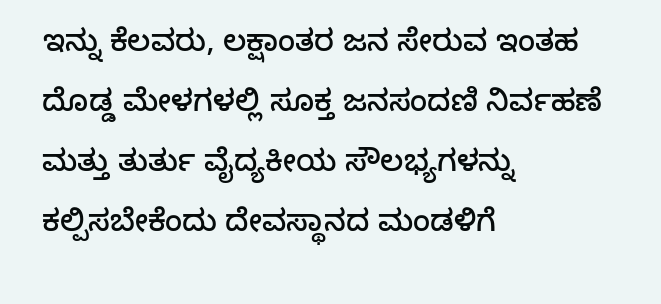ಇನ್ನು ಕೆಲವರು, ಲಕ್ಷಾಂತರ ಜನ ಸೇರುವ ಇಂತಹ ದೊಡ್ಡ ಮೇಳಗಳಲ್ಲಿ ಸೂಕ್ತ ಜನಸಂದಣಿ ನಿರ್ವಹಣೆ ಮತ್ತು ತುರ್ತು ವೈದ್ಯಕೀಯ ಸೌಲಭ್ಯಗಳನ್ನು ಕಲ್ಪಿಸಬೇಕೆಂದು ದೇವಸ್ಥಾನದ ಮಂಡಳಿಗೆ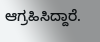ಆಗ್ರಹಿಸಿದ್ದಾರೆ.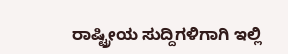ರಾಷ್ಟ್ರೀಯ ಸುದ್ದಿಗಳಿಗಾಗಿ ಇಲ್ಲಿ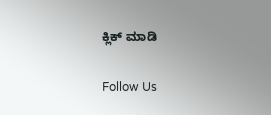ಕ್ಲಿಕ್ ಮಾಡಿ

Follow Us